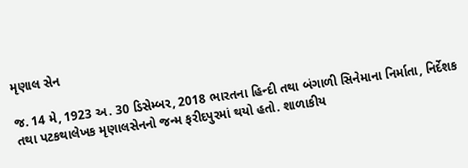મૃણાલ સેન

જ. 14 મે, 1923 અ. 30 ડિસેમ્બર, 2018 ભારતના હિન્દી તથા બંગાળી સિનેમાના નિર્માતા, નિર્દેશક તથા પટકથાલેખક મૃણાલસેનનો જન્મ ફરીદપુરમાં થયો હતો. શાળાકીય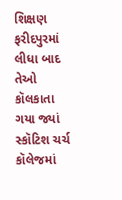શિક્ષણ ફરીદપુરમાં લીધા બાદ તેઓ કૉલકાતા ગયા જ્યાં સ્કૉટિશ ચર્ચ કૉલેજમાં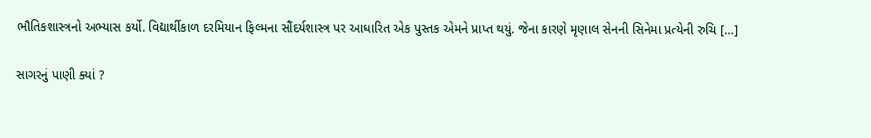ભૌતિકશાસ્ત્રનો અભ્યાસ કર્યો. વિદ્યાર્થીકાળ દરમિયાન ફિલ્મના સૌંદર્યશાસ્ત્ર પર આધારિત એક પુસ્તક એમને પ્રાપ્ત થયું. જેના કારણે મૃણાલ સેનની સિનેમા પ્રત્યેની રુચિ […]

સાગરનું પાણી ક્યાં ?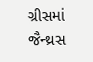ગ્રીસમાં જૈન્થ્રસ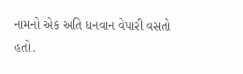નામનો એક અતિ ધનવાન વેપારી વસતો હતો.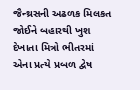જૈન્થ્રસની અઢળક મિલકત જોઈને બહારથી ખુશ દેખાતા મિત્રો ભીતરમાં  એના પ્રત્યે પ્રબળ દ્વેષ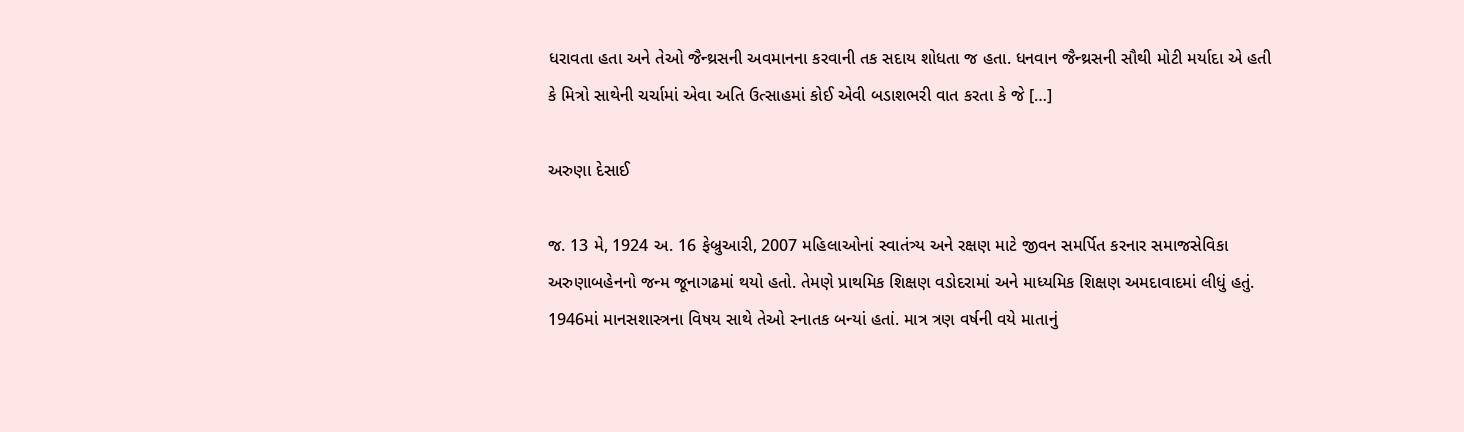ધરાવતા હતા અને તેઓ જૈન્થ્રસની અવમાનના કરવાની તક સદાય શોધતા જ હતા. ધનવાન જૈન્થ્રસની સૌથી મોટી મર્યાદા એ હતી કે મિત્રો સાથેની ચર્ચામાં એવા અતિ ઉત્સાહમાં કોઈ એવી બડાશભરી વાત કરતા કે જે […]

અરુણા દેસાઈ

જ. 13 મે, 1924 અ. 16 ફેબ્રુઆરી, 2007 મહિલાઓનાં સ્વાતંત્ર્ય અને રક્ષણ માટે જીવન સમર્પિત કરનાર સમાજસેવિકા અરુણાબહેનનો જન્મ જૂનાગઢમાં થયો હતો. તેમણે પ્રાથમિક શિક્ષણ વડોદરામાં અને માધ્યમિક શિક્ષણ અમદાવાદમાં લીધું હતું. 1946માં માનસશાસ્ત્રના વિષય સાથે તેઓ સ્નાતક બન્યાં હતાં. માત્ર ત્રણ વર્ષની વયે માતાનું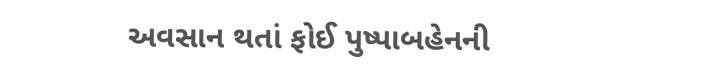અવસાન થતાં ફોઈ પુષ્પાબહેનની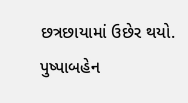છત્રછાયામાં ઉછેર થયો. પુષ્પાબહેન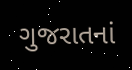ગુજરાતનાં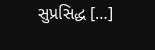સુપ્રસિદ્ધ […]